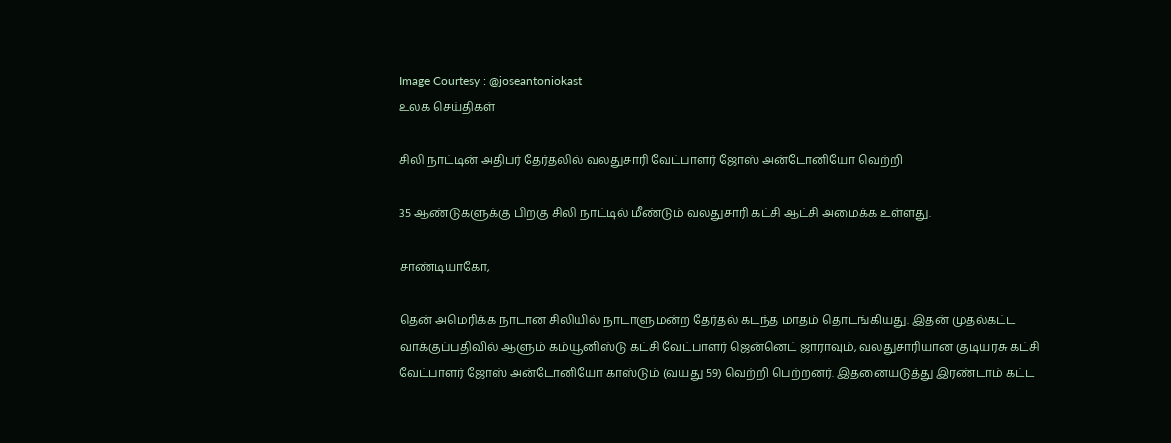Image Courtesy : @joseantoniokast
உலக செய்திகள்

சிலி நாட்டின் அதிபர் தேர்தலில் வலதுசாரி வேட்பாளர் ஜோஸ் அன்டோனியோ வெற்றி

35 ஆண்டுகளுக்கு பிறகு சிலி நாட்டில் மீண்டும் வலதுசாரி கட்சி ஆட்சி அமைக்க உள்ளது.

சாண்டியாகோ,

தென் அமெரிக்க நாடான சிலியில் நாடாளுமன்ற தேர்தல் கடந்த மாதம் தொடங்கியது. இதன் முதல்கட்ட வாக்குப்பதிவில் ஆளும் கம்யூனிஸ்டு கட்சி வேட்பாளர் ஜென்னெட் ஜாராவும், வலதுசாரியான குடியரசு கட்சி வேட்பாளர் ஜோஸ் அன்டோனியோ காஸ்டும் (வயது 59) வெற்றி பெற்றனர். இதனையடுத்து இரண்டாம் கட்ட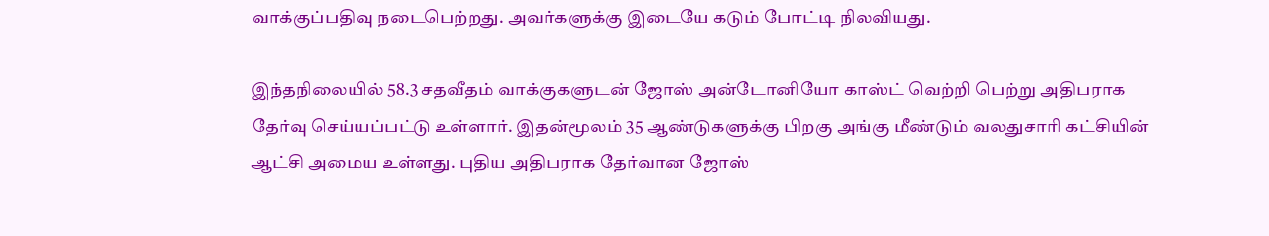வாக்குப்பதிவு நடைபெற்றது. அவர்களுக்கு இடையே கடும் போட்டி நிலவியது.

இந்தநிலையில் 58.3 சதவீதம் வாக்குகளுடன் ஜோஸ் அன்டோனியோ காஸ்ட் வெற்றி பெற்று அதிபராக தேர்வு செய்யப்பட்டு உள்ளார். இதன்மூலம் 35 ஆண்டுகளுக்கு பிறகு அங்கு மீண்டும் வலதுசாரி கட்சியின் ஆட்சி அமைய உள்ளது. புதிய அதிபராக தேர்வான ஜோஸ்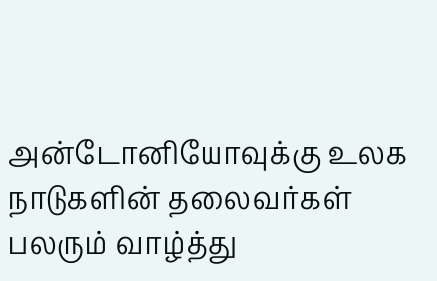அன்டோனியோவுக்கு உலக நாடுகளின் தலைவர்கள் பலரும் வாழ்த்து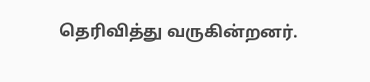தெரிவித்து வருகின்றனர்.